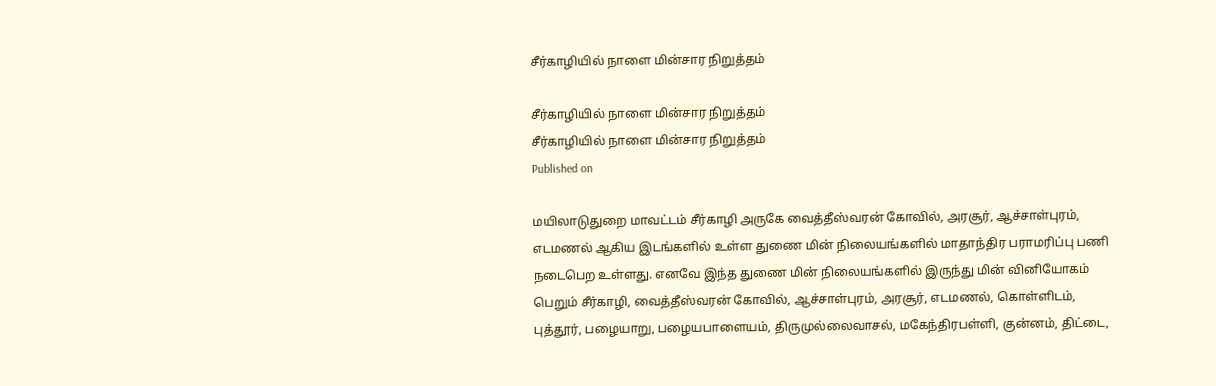சீர்காழியில் நாளை மின்சார நிறுத்தம்

சீர்காழியில் நாளை மின்சார நிறுத்தம்
சீர்காழியில் நாளை மின்சார நிறுத்தம்
Published on

மயிலாடுதுறை மாவட்டம் சீர்காழி அருகே வைத்தீஸ்வரன் கோவில், அரசூர், ஆச்சாள்புரம், எடமணல் ஆகிய இடங்களில் உள்ள துணை மின் நிலையங்களில் மாதாந்திர பராமரிப்பு பணி நடைபெற உள்ளது. எனவே இந்த துணை மின் நிலையங்களில் இருந்து மின் வினியோகம் பெறும் சீர்காழி, வைத்தீஸ்வரன் கோவில், ஆச்சாள்புரம், அரசூர், எடமணல், கொள்ளிடம், புத்தூர், பழையாறு, பழையபாளையம், திருமுல்லைவாசல், மகேந்திரபள்ளி, குன்னம், திட்டை,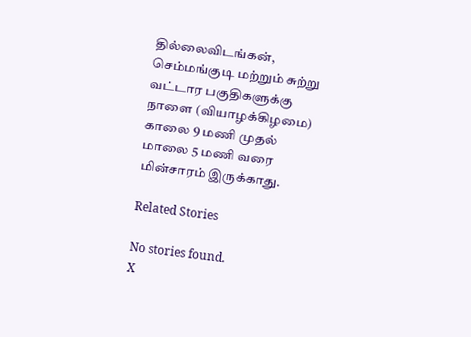தில்லைவிடங்கன், செம்மங்குடி மற்றும் சுற்று வட்டார பகுதிகளுக்கு நாளை (வியாழக்கிழமை) காலை 9 மணி முதல் மாலை 5 மணி வரை மின்சாரம் இருக்காது.

Related Stories

No stories found.
X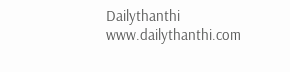Dailythanthi
www.dailythanthi.com